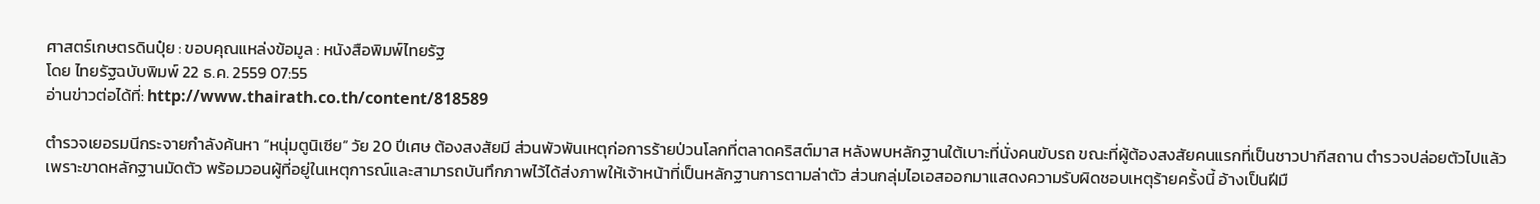ศาสตร์เกษตรดินปุ๋ย : ขอบคุณแหล่งข้อมูล : หนังสือพิมพ์ไทยรัฐ
โดย ไทยรัฐฉบับพิมพ์ 22 ธ.ค. 2559 07:55
อ่านข่าวต่อได้ที่: http://www.thairath.co.th/content/818589

ตำรวจเยอรมนีกระจายกำลังค้นหา “หนุ่มตูนิเซีย” วัย 20 ปีเศษ ต้องสงสัยมี ส่วนพัวพันเหตุก่อการร้ายป่วนโลกที่ตลาดคริสต์มาส หลังพบหลักฐานใต้เบาะที่นั่งคนขับรถ ขณะที่ผู้ต้องสงสัยคนแรกที่เป็นชาวปากีสถาน ตำรวจปล่อยตัวไปแล้วเพราะขาดหลักฐานมัดตัว พร้อมวอนผู้ที่อยู่ในเหตุการณ์และสามารถบันทึกภาพไว้ได้ส่งภาพให้เจ้าหน้าที่เป็นหลักฐานการตามล่าตัว ส่วนกลุ่มไอเอสออกมาแสดงความรับผิดชอบเหตุร้ายครั้งนี้ อ้างเป็นฝีมื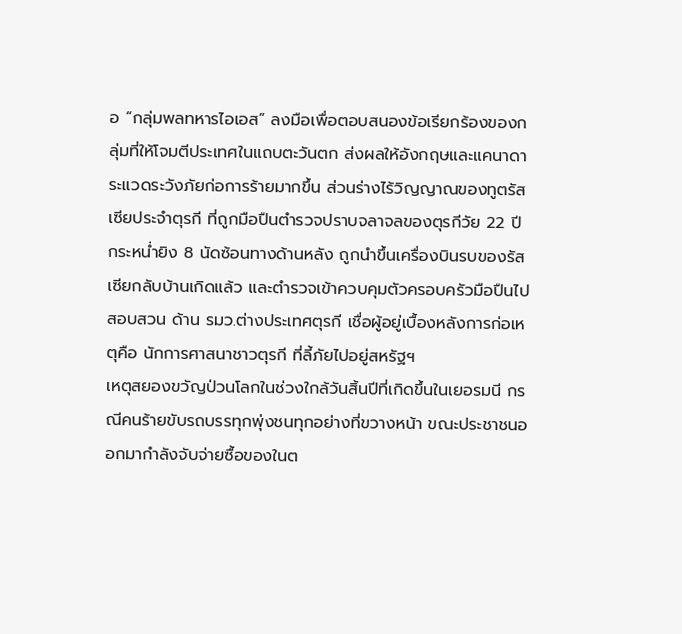อ “กลุ่มพลทหารไอเอส” ลงมือเพื่อตอบสนองข้อเรียกร้องของกลุ่มที่ให้โจมตีประเทศในแถบตะวันตก ส่งผลให้อังกฤษและแคนาดาระแวดระวังภัยก่อการร้ายมากขึ้น ส่วนร่างไร้วิญญาณของทูตรัสเซียประจำตุรกี ที่ถูกมือปืนตำรวจปราบจลาจลของตุรกีวัย 22 ปี กระหน่ำยิง 8 นัดซ้อนทางด้านหลัง ถูกนำขึ้นเครื่องบินรบของรัสเซียกลับบ้านเกิดแล้ว และตำรวจเข้าควบคุมตัวครอบครัวมือปืนไปสอบสวน ด้าน รมว.ต่างประเทศตุรกี เชื่อผู้อยู่เบื้องหลังการก่อเหตุคือ นักการศาสนาชาวตุรกี ที่ลี้ภัยไปอยู่สหรัฐฯ
เหตุสยองขวัญป่วนโลกในช่วงใกล้วันสิ้นปีที่เกิดขึ้นในเยอรมนี กรณีคนร้ายขับรถบรรทุกพุ่งชนทุกอย่างที่ขวางหน้า ขณะประชาชนออกมากำลังจับจ่ายซื้อของในต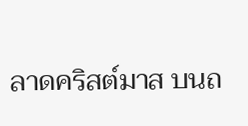ลาดคริสต์มาส บนถ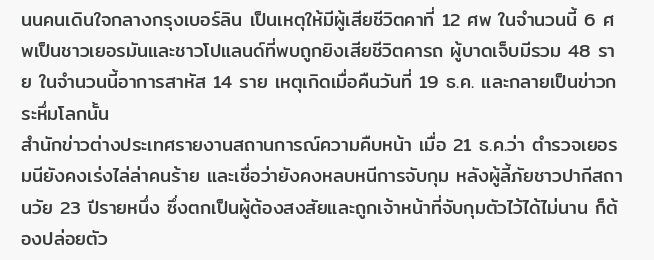นนคนเดินใจกลางกรุงเบอร์ลิน เป็นเหตุให้มีผู้เสียชีวิตคาที่ 12 ศพ ในจำนวนนี้ 6 ศพเป็นชาวเยอรมันและชาวโปแลนด์ที่พบถูกยิงเสียชีวิตคารถ ผู้บาดเจ็บมีรวม 48 ราย ในจำนวนนี้อาการสาหัส 14 ราย เหตุเกิดเมื่อคืนวันที่ 19 ธ.ค. และกลายเป็นข่าวกระหึ่มโลกนั้น
สำนักข่าวต่างประเทศรายงานสถานการณ์ความคืบหน้า เมื่อ 21 ธ.ค.ว่า ตำรวจเยอรมนียังคงเร่งไล่ล่าคนร้าย และเชื่อว่ายังคงหลบหนีการจับกุม หลังผู้ลี้ภัยชาวปากีสถานวัย 23 ปีรายหนึ่ง ซึ่งตกเป็นผู้ต้องสงสัยและถูกเจ้าหน้าที่จับกุมตัวไว้ได้ไม่นาน ก็ต้องปล่อยตัว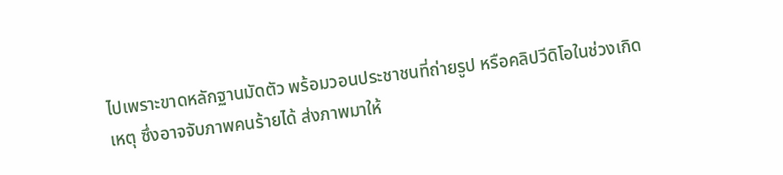ไปเพราะขาดหลักฐานมัดตัว พร้อมวอนประชาชนที่ถ่ายรูป หรือคลิปวีดิโอในช่วงเกิดเหตุ ซึ่งอาจจับภาพคนร้ายได้ ส่งภาพมาให้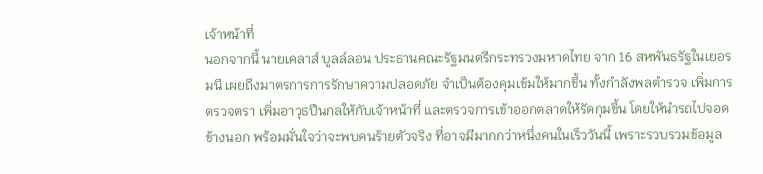เจ้าหน้าที่
นอกจากนี้ นายเคลาส์ บูลล์ลอน ประธานคณะรัฐมนตรีกระทรวงมหาดไทย จาก 16 สหพันธรัฐในเยอรมนี เผยถึงมาตรการการรักษาความปลอดภัย จำเป็นต้องคุมเข้มให้มากขึ้น ทั้งกำลังพลตำรวจ เพิ่มการตรวจตรา เพิ่มอาวุธปืนกลให้กับเจ้าหน้าที่ และตรวจการเข้าออกตลาดให้รัดกุมขึ้น โดยให้นำรถไปจอดข้างนอก พร้อมมั่นใจว่าจะพบคนร้ายตัวจริง ที่อาจมีมากกว่าหนึ่งคนในเร็ววันนี้ เพราะรวบรวมข้อมูล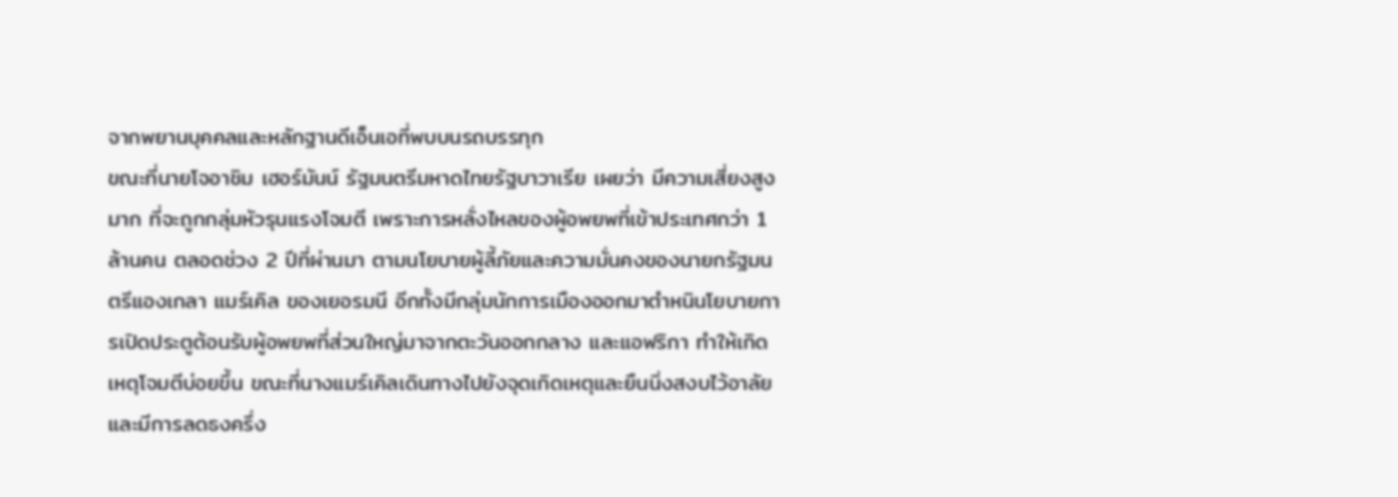จากพยานบุคคลและหลักฐานดีเอ็นเอที่พบบนรถบรรทุก
ขณะที่นายโจอาชิม เฮอร์มันน์ รัฐมนตรีมหาดไทยรัฐบาวาเรีย เผยว่า มีความเสี่ยงสูงมาก ที่จะถูกกลุ่มหัวรุนแรงโจมตี เพราะการหลั่งไหลของผู้อพยพที่เข้าประเทศกว่า 1 ล้านคน ตลอดช่วง 2 ปีที่ผ่านมา ตามนโยบายผู้ลี้ภัยและความมั่นคงของนายกรัฐมนตรีแองเกลา แมร์เคิล ของเยอรมนี อีกทั้งมีกลุ่มนักการเมืองออกมาตำหนินโยบายการเปิดประตูต้อนรับผู้อพยพที่ส่วนใหญ่มาจากตะวันออกกลาง และแอฟริกา ทำให้เกิดเหตุโจมตีบ่อยขึ้น ขณะที่นางแมร์เคิลเดินทางไปยังจุดเกิดเหตุและยืนนิ่งสงบไว้อาลัยและมีการลดธงครึ่ง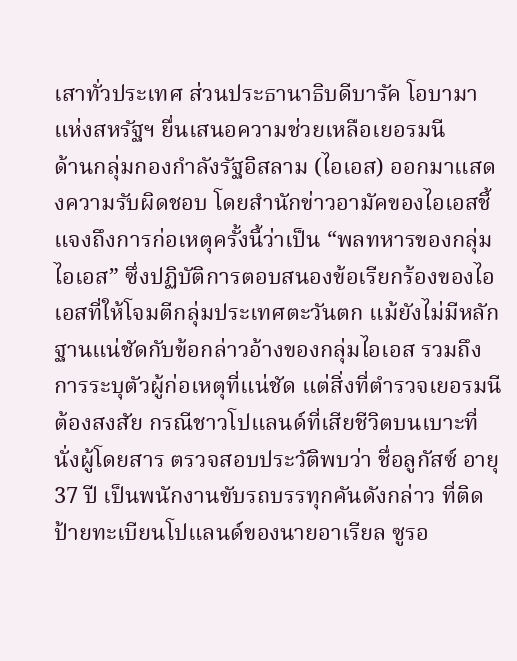เสาทั่วประเทศ ส่วนประธานาธิบดีบารัค โอบามา แห่งสหรัฐฯ ยื่นเสนอความช่วยเหลือเยอรมนี
ด้านกลุ่มกองกำลังรัฐอิสลาม (ไอเอส) ออกมาแสดงความรับผิดชอบ โดยสำนักข่าวอามัคของไอเอสชี้แจงถึงการก่อเหตุครั้งนี้ว่าเป็น “พลทหารของกลุ่มไอเอส” ซึ่งปฏิบัติการตอบสนองข้อเรียกร้องของไอเอสที่ให้โจมตีกลุ่มประเทศตะวันตก แม้ยังไม่มีหลักฐานแน่ชัดกับข้อกล่าวอ้างของกลุ่มไอเอส รวมถึงการระบุตัวผู้ก่อเหตุที่แน่ชัด แต่สิ่งที่ตำรวจเยอรมนีต้องสงสัย กรณีชาวโปแลนด์ที่เสียชีวิตบนเบาะที่นั่งผู้โดยสาร ตรวจสอบประวัติพบว่า ชื่อลูกัสซ์ อายุ 37 ปี เป็นพนักงานขับรถบรรทุกคันดังกล่าว ที่ติดป้ายทะเบียนโปแลนด์ของนายอาเรียล ซูรอ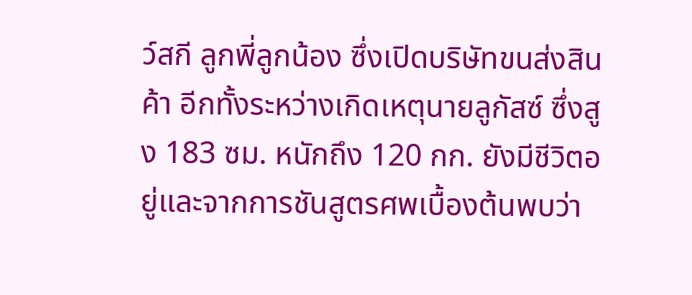ว์สกี ลูกพี่ลูกน้อง ซึ่งเปิดบริษัทขนส่งสินค้า อีกทั้งระหว่างเกิดเหตุนายลูกัสซ์ ซึ่งสูง 183 ซม. หนักถึง 120 กก. ยังมีชีวิตอยู่และจากการชันสูตรศพเบื้องต้นพบว่า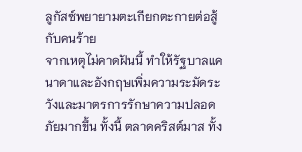ลูกัสซ์พยายามตะเกียกตะกายต่อสู้กับคนร้าย
จากเหตุไม่คาดฝันนี้ ทำให้รัฐบาลแคนาดาและอังกฤษเพิ่มความระมัดระวังและมาตรการรักษาความปลอดภัยมากขึ้น ทั้งนี้ ตลาดคริสต์มาส ทั้ง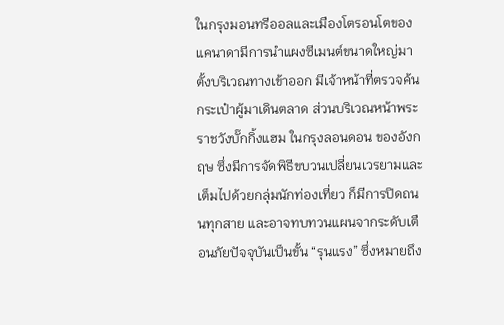ในกรุงมอนทรีออลและเมืองโตรอนโตของแคนาดามีการนำแผงซีเมนต์ขนาดใหญ่มาตั้งบริเวณทางเข้าออก มีเจ้าหน้าที่ตรวจค้นกระเป๋าผู้มาเดินตลาด ส่วนบริเวณหน้าพระราชวังบั๊กกิ้งแฮม ในกรุงลอนดอน ของอังกฤษ ซึ่งมีการจัดพิธีขบวนเปลี่ยนเวรยามและเต็มไปด้วยกลุ่มนักท่องเที่ยว ก็มีการปิดถนนทุกสาย และอาจทบทวนแผนจากระดับเตือนภัยปัจจุบันเป็นขั้น “รุนแรง” ซึ่งหมายถึง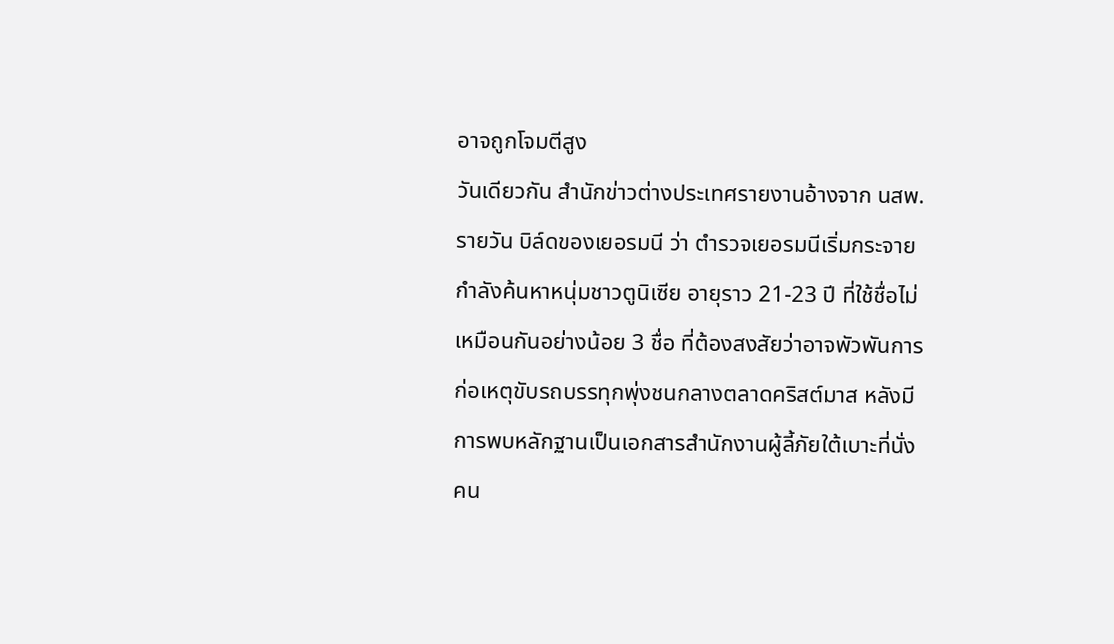อาจถูกโจมตีสูง
วันเดียวกัน สำนักข่าวต่างประเทศรายงานอ้างจาก นสพ.รายวัน บิล์ดของเยอรมนี ว่า ตำรวจเยอรมนีเริ่มกระจายกำลังค้นหาหนุ่มชาวตูนิเซีย อายุราว 21-23 ปี ที่ใช้ชื่อไม่เหมือนกันอย่างน้อย 3 ชื่อ ที่ต้องสงสัยว่าอาจพัวพันการก่อเหตุขับรถบรรทุกพุ่งชนกลางตลาดคริสต์มาส หลังมีการพบหลักฐานเป็นเอกสารสำนักงานผู้ลี้ภัยใต้เบาะที่นั่งคน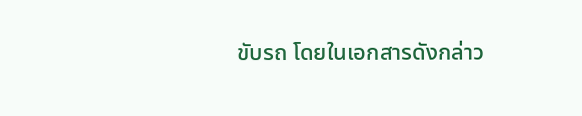ขับรถ โดยในเอกสารดังกล่าว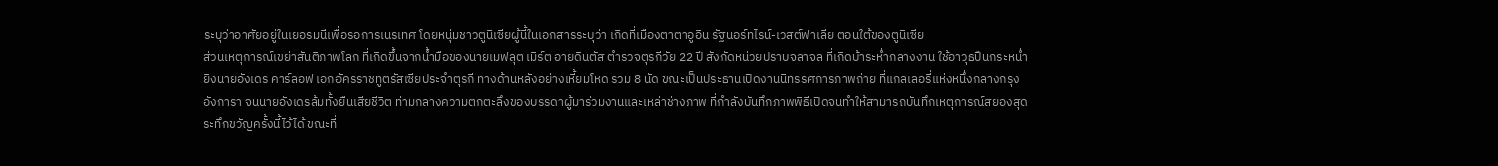ระบุว่าอาศัยอยู่ในเยอรมนีเพื่อรอการเนรเทศ โดยหนุ่มชาวตูนิเซียผู้นี้ในเอกสารระบุว่า เกิดที่เมืองตาตาอูอิน รัฐนอร์ทไรน์-เวสต์ฟาเลีย ตอนใต้ของตูนิเซีย
ส่วนเหตุการณ์เขย่าสันติภาพโลก ที่เกิดขึ้นจากน้ำมือของนายเมฟลุต เมิร์ต อายดินตัส ตำรวจตุรกีวัย 22 ปี สังกัดหน่วยปราบจลาจล ที่เกิดบ้าระห่ำกลางงาน ใช้อาวุธปืนกระหน่ำยิงนายอังเดร คาร์ลอฟ เอกอัครราชทูตรัสเซียประจำตุรกี ทางด้านหลังอย่างเหี้ยมโหด รวม 8 นัด ขณะเป็นประธานเปิดงานนิทรรศการภาพถ่าย ที่แกลเลอรี่แห่งหนึ่งกลางกรุงอังการา จนนายอังเดรล้มทั้งยืนเสียชีวิต ท่ามกลางความตกตะลึงของบรรดาผู้มาร่วมงานและเหล่าช่างภาพ ที่กำลังบันทึกภาพพิธีเปิดจนทำให้สามารถบันทึกเหตุการณ์สยองสุดระทึกขวัญครั้งนี้ไว้ได้ ขณะที่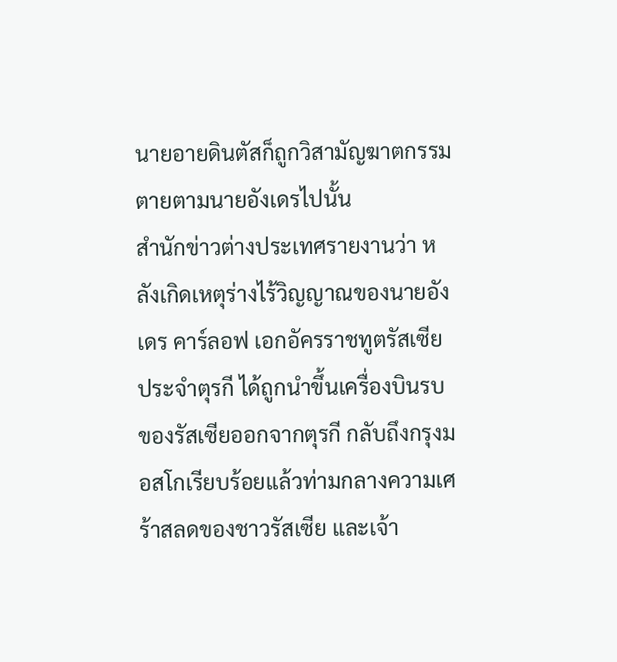นายอายดินตัสก็ถูกวิสามัญฆาตกรรมตายตามนายอังเดรไปนั้น
สำนักข่าวต่างประเทศรายงานว่า หลังเกิดเหตุร่างไร้วิญญาณของนายอังเดร คาร์ลอฟ เอกอัครราชทูตรัสเซียประจำตุรกี ได้ถูกนำขึ้นเครื่องบินรบของรัสเซียออกจากตุรกี กลับถึงกรุงมอสโกเรียบร้อยแล้วท่ามกลางความเศร้าสลดของชาวรัสเซีย และเจ้า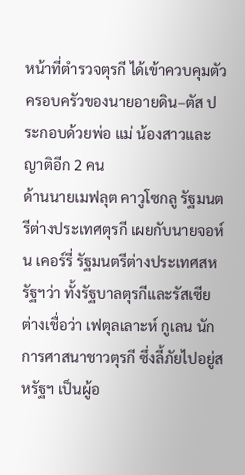หน้าที่ตำรวจตุรกี ได้เข้าควบคุมตัวครอบครัวของนายอายดิน–ตัส ประกอบด้วยพ่อ แม่ น้องสาวและญาติอีก 2 คน
ด้านนายเมฟลุต คาวูโซกลู รัฐมนตรีต่างประเทศตุรกี เผยกับนายจอห์น เคอร์รี่ รัฐมนตรีต่างประเทศสหรัฐฯว่า ทั้งรัฐบาลตุรกีและรัสเซียต่างเชื่อว่า เฟตุลเลาะห์ กูเลน นักการศาสนาชาวตุรกี ซึ่งลี้ภัยไปอยู่สหรัฐฯ เป็นผู้อ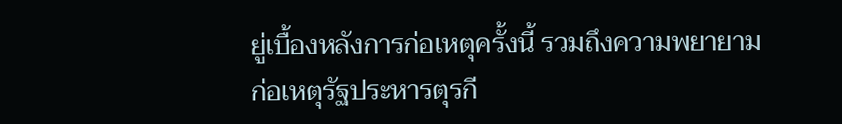ยู่เบื้องหลังการก่อเหตุครั้งนี้ รวมถึงความพยายามก่อเหตุรัฐประหารตุรกี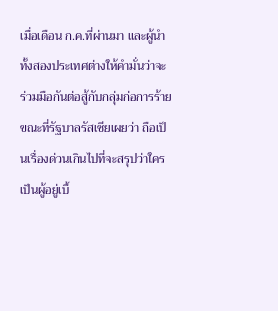เมื่อเดือน ก.ค.ที่ผ่านมา และผู้นำทั้งสองประเทศต่างให้คำมั่นว่าจะร่วมมือกันต่อสู้กับกลุ่มก่อการร้าย
ขณะที่รัฐบาลรัสเซียเผยว่า ถือเป็นเรื่องด่วนเกินไปที่จะสรุปว่าใครเป็นผู้อยู่เบื้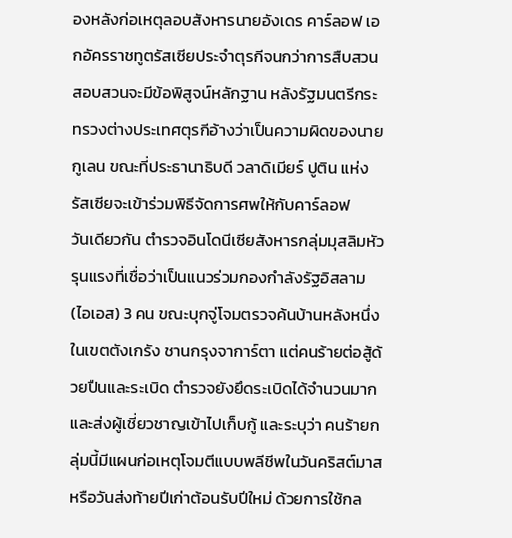องหลังก่อเหตุลอบสังหารนายอังเดร คาร์ลอฟ เอกอัครราชทูตรัสเซียประจำตุรกีจนกว่าการสืบสวนสอบสวนจะมีข้อพิสูจน์หลักฐาน หลังรัฐมนตรีกระทรวงต่างประเทศตุรกีอ้างว่าเป็นความผิดของนายกูเลน ขณะที่ประธานาธิบดี วลาดิเมียร์ ปูติน แห่งรัสเซียจะเข้าร่วมพิธีจัดการศพให้กับคาร์ลอฟ
วันเดียวกัน ตำรวจอินโดนีเซียสังหารกลุ่มมุสลิมหัวรุนแรงที่เชื่อว่าเป็นแนวร่วมกองกำลังรัฐอิสลาม (ไอเอส) 3 คน ขณะบุกจู่โจมตรวจค้นบ้านหลังหนึ่งในเขตตังเกรัง ชานกรุงจาการ์ตา แต่คนร้ายต่อสู้ด้วยปืนและระเบิด ตำรวจยังยึดระเบิดได้จำนวนมากและส่งผู้เชี่ยวชาญเข้าไปเก็บกู้ และระบุว่า คนร้ายกลุ่มนี้มีแผนก่อเหตุโจมตีแบบพลีชีพในวันคริสต์มาส หรือวันส่งท้ายปีเก่าต้อนรับปีใหม่ ด้วยการใช้กล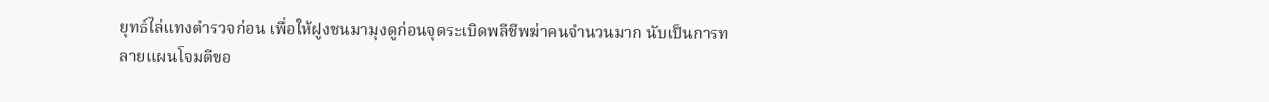ยุทธ์ไล่แทงตำรวจก่อน เพื่อให้ฝูงชนมามุงดูก่อนจุดระเบิดพลีชีพฆ่าคนจำนวนมาก นับเป็นการทลายแผนโจมตีขอ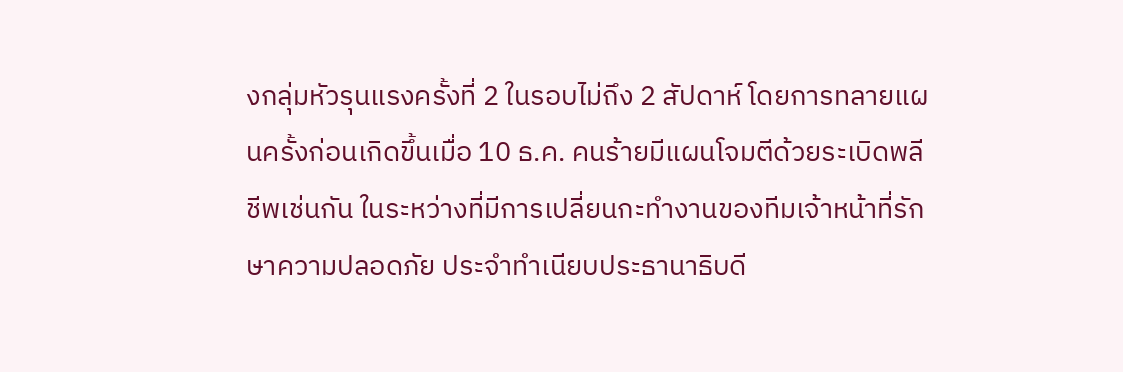งกลุ่มหัวรุนแรงครั้งที่ 2 ในรอบไม่ถึง 2 สัปดาห์ โดยการทลายแผนครั้งก่อนเกิดขึ้นเมื่อ 10 ธ.ค. คนร้ายมีแผนโจมตีด้วยระเบิดพลีชีพเช่นกัน ในระหว่างที่มีการเปลี่ยนกะทำงานของทีมเจ้าหน้าที่รักษาความปลอดภัย ประจำทำเนียบประธานาธิบดี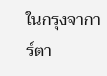ในกรุงจาการ์ตา